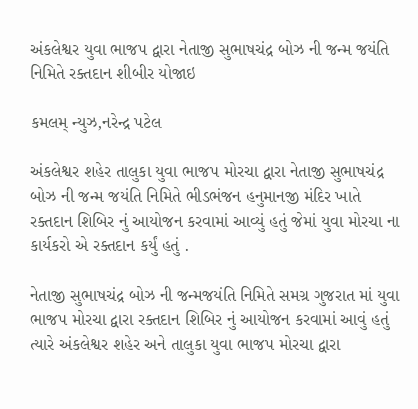અંકલેશ્વર યુવા ભાજપ દ્વારા નેતાજી સુભાષચંદ્ર બોઝ ની જન્મ જયંતિ નિમિતે રક્તદાન શીબીર યોજાઇ

કમલમ્ ન્યુઝ,નરેન્દ્ર પટેલ

અંકલેશ્વર શહેર તાલુકા યુવા ભાજપ મોરચા દ્વારા નેતાજી સુભાષચંદ્ર બોઝ ની જન્મ જયંતિ નિમિતે ભીડભંજન હનુમાનજી મંદિર ખાતે રક્તદાન શિબિર નું આયોજન કરવામાં આવ્યું હતું જેમાં યુવા મોરચા ના કાર્યકરો એ રક્તદાન કર્યું હતું .

નેતાજી સુભાષચંદ્ર બોઝ ની જન્મજયંતિ નિમિતે સમગ્ર ગુજરાત માં યુવા ભાજપ મોરચા દ્વારા રક્તદાન શિબિર નું આયોજન કરવામાં આવું હતું ત્યારે અંકલેશ્વર શહેર અને તાલુકા યુવા ભાજપ મોરચા દ્વારા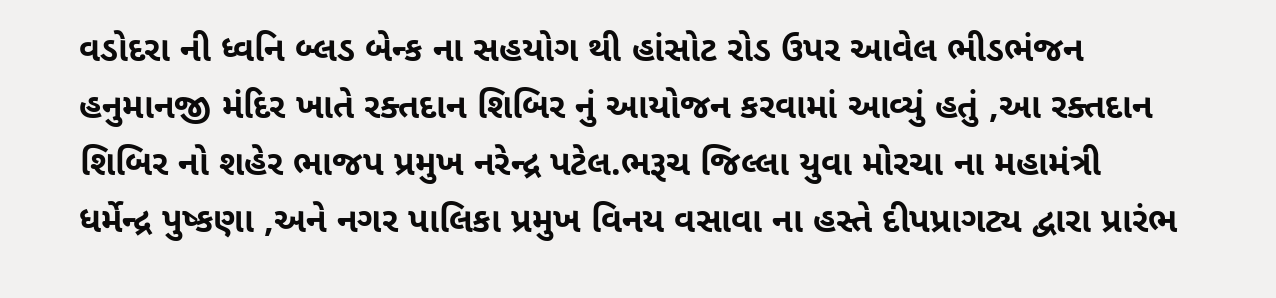વડોદરા ની ધ્વનિ બ્લડ બેન્ક ના સહયોગ થી હાંસોટ રોડ ઉપર આવેલ ભીડભંજન હનુમાનજી મંદિર ખાતે રક્તદાન શિબિર નું આયોજન કરવામાં આવ્યું હતું ,આ રક્તદાન શિબિર નો શહેર ભાજપ પ્રમુખ નરેન્દ્ર પટેલ.ભરૂચ જિલ્લા યુવા મોરચા ના મહામંત્રી ધર્મેન્દ્ર પુષ્કણા ,અને નગર પાલિકા પ્રમુખ વિનય વસાવા ના હસ્તે દીપપ્રાગટ્ય દ્વારા પ્રારંભ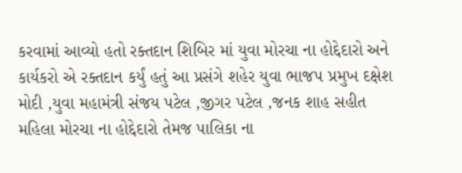કરવામાં આવ્યો હતો રક્તદાન શિબિર માં યુવા મોરચા ના હોદ્દેદારો અને કાર્યકરો એ રક્તદાન કર્યું હતું આ પ્રસંગે શહેર યુવા ભાજપ પ્રમુખ દક્ષેશ મોદી ,યુવા મહામંત્રી સંજય પટેલ ,જીગર પટેલ ,જનક શાહ સહીત મહિલા મોરચા ના હોદ્દેદારો તેમજ પાલિકા ના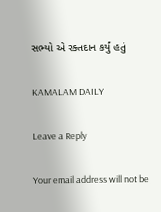સભ્યો એ રક્તદાન કર્યું હતું

KAMALAM DAILY

Leave a Reply

Your email address will not be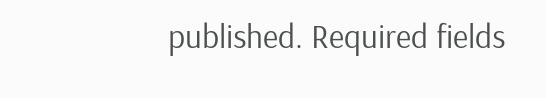published. Required fields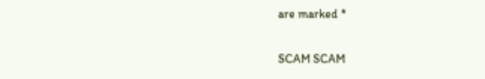are marked *

SCAM SCAM